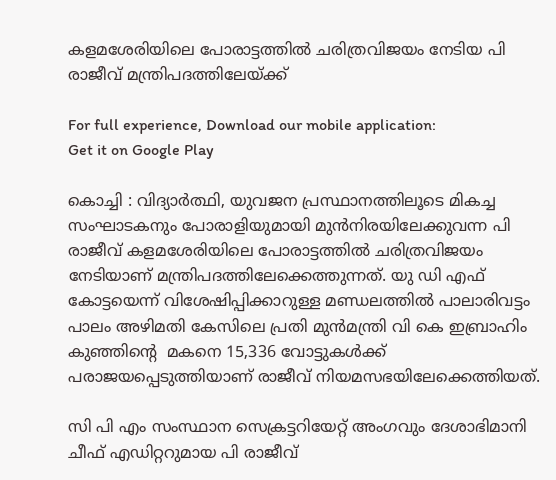കളമശേരിയിലെ പോരാട്ടത്തില്‍ ചരിത്രവിജയം നേടിയ പി രാജീവ്‌ മന്ത്രിപദത്തിലേയ്ക്ക്‌

For full experience, Download our mobile application:
Get it on Google Play

കൊച്ചി : വിദ്യാര്‍ത്ഥി, യുവജന പ്രസ്ഥാനത്തിലൂടെ മികച്ച സംഘാടകനും പോരാളിയുമായി മുന്‍നിരയിലേക്കുവന്ന പി രാജീവ്‌ കളമശേരിയിലെ പോരാട്ടത്തില്‍ ചരിത്രവിജയം നേടിയാണ്‌ മന്ത്രിപദത്തിലേക്കെത്തുന്നത്‌. യു ഡി എഫ്‌ കോട്ടയെന്ന് വിശേഷിപ്പിക്കാറുള്ള മണ്ഡലത്തില്‍ പാലാരിവട്ടം പാലം അഴിമതി കേസിലെ പ്രതി മുന്‍മന്ത്രി വി കെ ഇബ്രാഹിം കുഞ്ഞിന്റെ  മകനെ 15,336 വോട്ടുകള്‍ക്ക് പരാജയപ്പെടുത്തിയാണ് രാജീവ് നിയമസഭയിലേക്കെത്തിയത്.

സി പി എം സംസ്ഥാന സെക്രട്ടറിയേറ്റ്‌ അംഗവും ദേശാഭിമാനി ചീഫ്‌ എഡിറ്ററുമായ പി രാജീവ്‌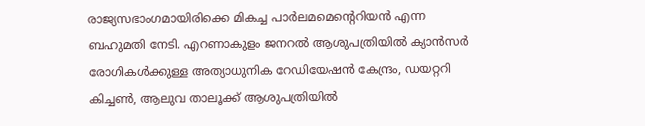രാജ്യസഭാംഗമായിരിക്കെ മികച്ച പാര്‍ലമമെന്റെറിയന്‍ എന്ന ബഹുമതി നേടി. എറണാകുളം ജനറല്‍ ആശുപത്രിയില്‍ ക്യാന്‍സര്‍ രോഗികള്‍ക്കുള്ള അത്യാധുനിക റേഡിയേഷന്‍ കേന്ദ്രം, ഡയറ്ററി കിച്ചണ്‍, ആലുവ താലൂക്ക്‌ ആശുപത്രിയില്‍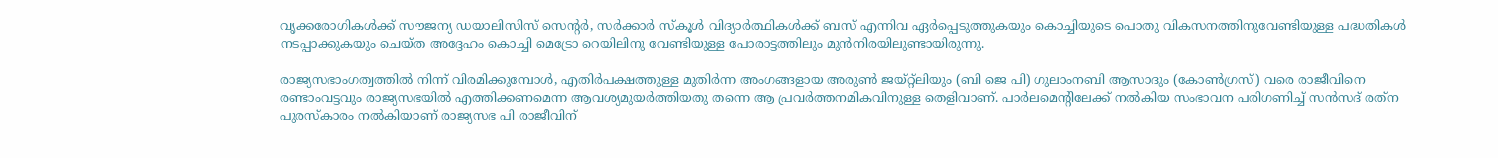വൃക്കരോഗികള്‍ക്ക്‌ സൗജന്യ ഡയാലിസിസ്‌ സെന്റര്‍, സര്‍ക്കാര്‍ സ്‌കൂള്‍ വിദ്യാര്‍ത്ഥികള്‍ക്ക്‌ ബസ്‌ എന്നിവ ഏര്‍പ്പെടുത്തുകയും കൊച്ചിയുടെ പൊതു വികസനത്തിനുവേണ്ടിയുള്ള പദ്ധതികള്‍ നടപ്പാക്കുകയും ചെയ്‌ത അദ്ദേഹം കൊച്ചി മെട്രോ റെയിലിനു വേണ്ടിയുള്ള പോരാട്ടത്തിലും മുന്‍നിരയിലുണ്ടായിരുന്നു.

രാജ്യസഭാംഗത്വത്തില്‍ നിന്ന് വിരമിക്കുമ്പോള്‍, എതിര്‍പക്ഷത്തുള്ള മുതിര്‍ന്ന അംഗങ്ങളായ അരുണ്‍ ജയ്റ്റ്‌ലിയും (ബി ജെ പി) ഗുലാംനബി ആസാദും (കോണ്‍ഗ്രസ്) വരെ രാജീവിനെ രണ്ടാംവട്ടവും രാജ്യസഭയില്‍ എത്തിക്കണമെന്ന ആവശ്യമുയര്‍ത്തിയതു തന്നെ ആ പ്രവര്‍ത്തനമികവിനുള്ള തെളിവാണ്. പാര്‍ലമെന്‍റിലേക്ക് നല്‍കിയ സംഭാവന പരിഗണിച്ച്‌ സന്‍സദ് രത്‌ന പുരസ്‌കാരം നല്‍കിയാണ് രാജ്യസഭ പി രാജീവിന്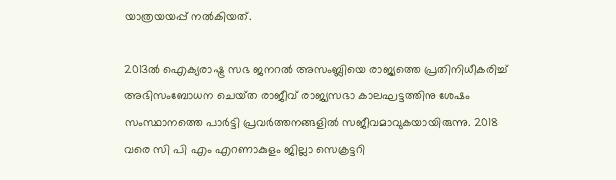യാത്രയയപ്പ് നല്‍കിയത്.

2013ല്‍ ഐക്യരാഷ്ട്ര സഭ ജനറല്‍ അസംബ്ലിയെ രാജ്യത്തെ പ്രതിനിധീകരിച്ച്‌ അഭിസംബോധന ചെയ്‌ത രാജീവ് രാജ്യസഭാ കാലഘട്ടത്തിനു ശേഷം സംസ്ഥാനത്തെ പാര്‍ട്ടി പ്രവര്‍ത്തനങ്ങളില്‍ സജീവമാവുകയായിരുന്നു. 2018 വരെ സി പി എം എറണാകുളം ജില്ലാ സെക്രട്ടറി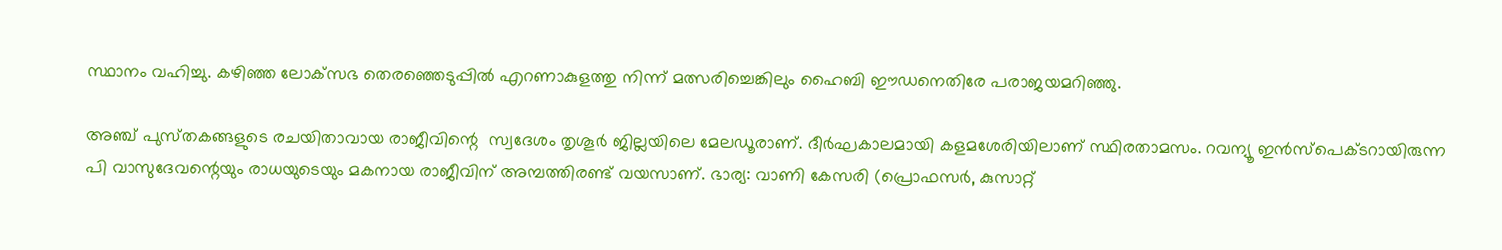സ്ഥാനം വഹിച്ചു. കഴിഞ്ഞ ലോക്‌സഭ തെരഞ്ഞെടുപ്പില്‍ എറണാകുളത്തു നിന്ന് മത്സരിച്ചെങ്കിലും ഹൈബി ഈഡനെതിരേ പരാജയമറിഞ്ഞു.

അഞ്ച് പുസ്‌തകങ്ങളുടെ രചയിതാവായ രാജീവിന്റെ  സ്വദേശം തൃശൂര്‍ ജില്ലയിലെ മേലഡൂരാണ്. ദീര്‍ഘകാലമായി കളമശേരിയിലാണ് സ്ഥിരതാമസം. റവന്യൂ ഇന്‍സ്‌പെക്‌ടറായിരുന്ന പി വാസുദേവന്റെയും രാധയുടെയും മകനായ രാജീവിന് അമ്പത്തിരണ്ട് വയസാണ്. ഭാര്യ: വാണി കേസരി (പ്രൊഫസര്‍, കുസാറ്റ്‌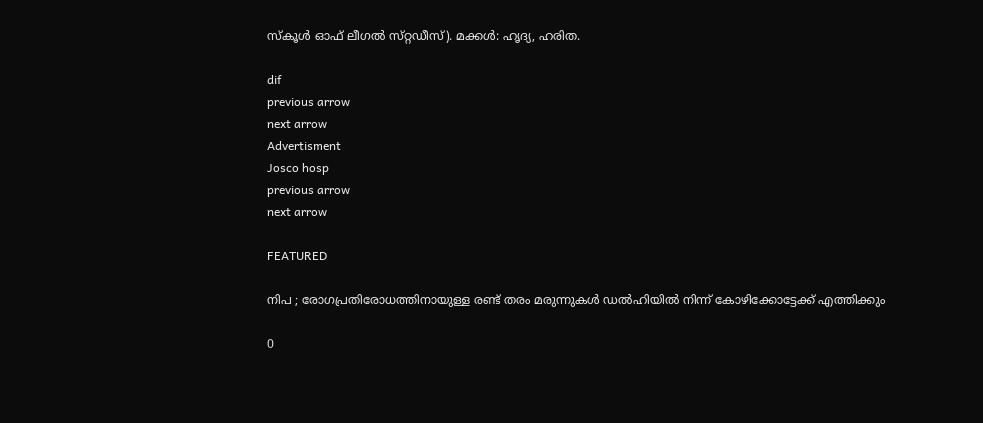സ്‌കൂള്‍ ഓഫ്‌ ലീഗല്‍ സ്‌റ്റഡീസ്‌). മക്കള്‍: ഹൃദ്യ, ഹരിത.

dif
previous arrow
next arrow
Advertisment
Josco hosp
previous arrow
next arrow

FEATURED

നിപ ; രോഗപ്രതിരോധത്തിനായുള്ള രണ്ട് തരം മരുന്നുകൾ ഡൽഹിയിൽ നിന്ന് കോഴിക്കോട്ടേക്ക് എത്തിക്കും

0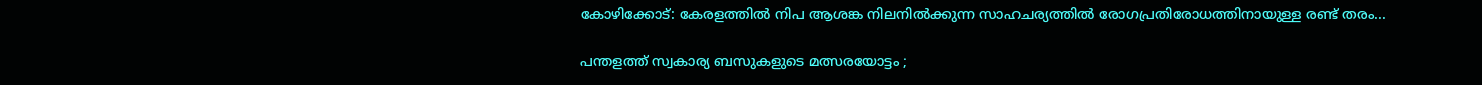കോഴിക്കോട്: കേരളത്തിൽ നിപ ആശങ്ക നിലനിൽക്കുന്ന സാഹചര്യത്തിൽ രോഗപ്രതിരോധത്തിനായുള്ള രണ്ട് തരം...

പന്തളത്ത് സ്വകാര്യ ബസുകളുടെ മത്സരയോട്ടം ;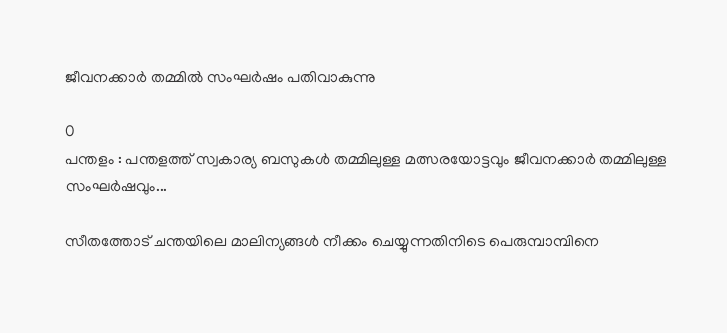ജീവനക്കാര്‍ തമ്മില്‍ സംഘര്‍ഷം പതിവാകുന്നു

0
പന്തളം : പന്തളത്ത് സ്വകാര്യ ബസുകള്‍ തമ്മിലുള്ള മത്സരയോട്ടവും ജീവനക്കാര്‍ തമ്മിലുള്ള സംഘര്‍ഷവും...

സീതത്തോട് ചന്തയിലെ മാലിന്യങ്ങള്‍ നീക്കം ചെയ്യുന്നതിനിടെ പെരുമ്പാമ്പിനെ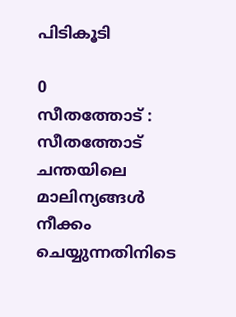പിടികൂടി

0
സീതത്തോട് : സീതത്തോട് ചന്തയിലെ മാലിന്യങ്ങള്‍ നീക്കം ചെയ്യുന്നതിനിടെ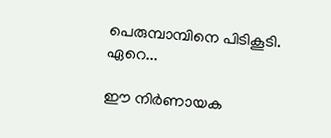പെരുമ്പാമ്പിനെ പിടികൂടി. ഏറെ...

ഈ നിർണായക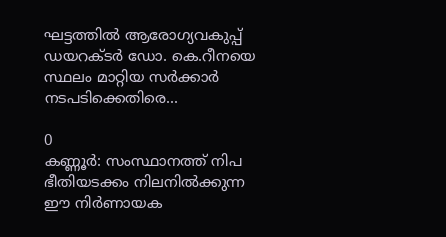ഘട്ടത്തിൽ ആരോഗ്യവകുപ്പ് ഡയറക്ടർ ഡോ. കെ.റീനയെ സ്ഥലം മാറ്റിയ സർക്കാർ നടപടിക്കെതിരെ...

0
കണ്ണൂർ: സംസ്ഥാനത്ത് നിപ ഭീതിയടക്കം നിലനിൽക്കുന്ന ഈ നിർണായക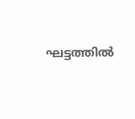ഘട്ടത്തിൽ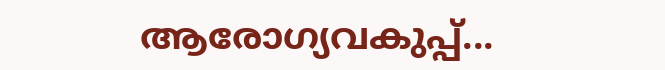ആരോഗ്യവകുപ്പ്...